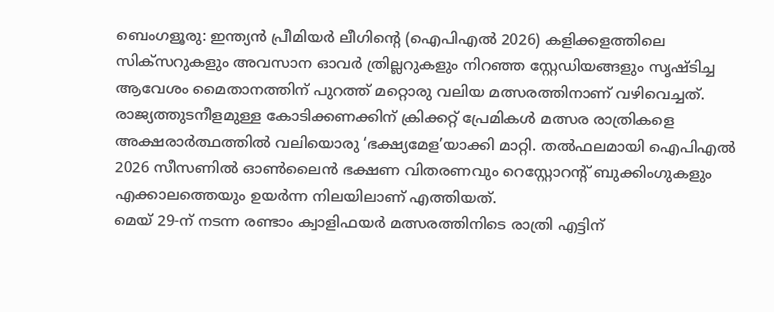ബെംഗളൂരു: ഇന്ത്യൻ പ്രീമിയർ ലീഗിന്റെ (ഐപിഎൽ 2026) കളിക്കളത്തിലെ സിക്സറുകളും അവസാന ഓവർ ത്രില്ലറുകളും നിറഞ്ഞ സ്റ്റേഡിയങ്ങളും സൃഷ്ടിച്ച ആവേശം മൈതാനത്തിന് പുറത്ത് മറ്റൊരു വലിയ മത്സരത്തിനാണ് വഴിവെച്ചത്. രാജ്യത്തുടനീളമുള്ള കോടിക്കണക്കിന് ക്രിക്കറ്റ് പ്രേമികൾ മത്സര രാത്രികളെ അക്ഷരാർത്ഥത്തിൽ വലിയൊരു ‘ഭക്ഷ്യമേള’യാക്കി മാറ്റി. തൽഫലമായി ഐപിഎൽ 2026 സീസണിൽ ഓൺലൈൻ ഭക്ഷണ വിതരണവും റെസ്റ്റോറന്റ് ബുക്കിംഗുകളും എക്കാലത്തെയും ഉയർന്ന നിലയിലാണ് എത്തിയത്.
മെയ് 29-ന് നടന്ന രണ്ടാം ക്വാളിഫയർ മത്സരത്തിനിടെ രാത്രി എട്ടിന്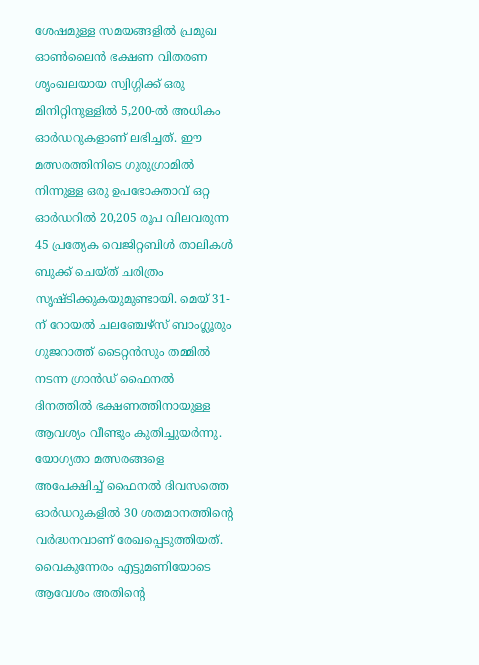ശേഷമുള്ള സമയങ്ങളിൽ പ്രമുഖ ഓൺലൈൻ ഭക്ഷണ വിതരണ ശൃംഖലയായ സ്വിഗ്ഗിക്ക് ഒരു മിനിറ്റിനുള്ളിൽ 5,200-ൽ അധികം ഓർഡറുകളാണ് ലഭിച്ചത്. ഈ മത്സരത്തിനിടെ ഗുരുഗ്രാമിൽ നിന്നുള്ള ഒരു ഉപഭോക്താവ് ഒറ്റ ഓർഡറിൽ 20,205 രൂപ വിലവരുന്ന 45 പ്രത്യേക വെജിറ്റബിൾ താലികൾ ബുക്ക് ചെയ്ത് ചരിത്രം സൃഷ്ടിക്കുകയുമുണ്ടായി. മെയ് 31-ന് റോയൽ ചലഞ്ചേഴ്സ് ബാംഗ്ലൂരും ഗുജറാത്ത് ടൈറ്റൻസും തമ്മിൽ നടന്ന ഗ്രാൻഡ് ഫൈനൽ ദിനത്തിൽ ഭക്ഷണത്തിനായുള്ള ആവശ്യം വീണ്ടും കുതിച്ചുയർന്നു. യോഗ്യതാ മത്സരങ്ങളെ അപേക്ഷിച്ച് ഫൈനൽ ദിവസത്തെ ഓർഡറുകളിൽ 30 ശതമാനത്തിന്റെ വർദ്ധനവാണ് രേഖപ്പെടുത്തിയത്. വൈകുന്നേരം എട്ടുമണിയോടെ ആവേശം അതിന്റെ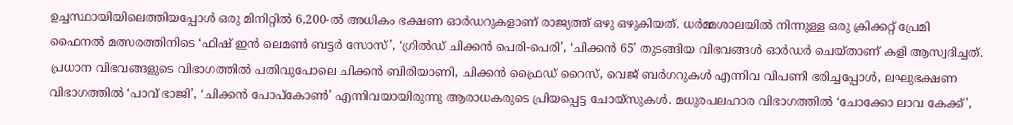ഉച്ചസ്ഥായിയിലെത്തിയപ്പോൾ ഒരു മിനിറ്റിൽ 6,200-ൽ അധികം ഭക്ഷണ ഓർഡറുകളാണ് രാജ്യത്ത് ഒഴു ഒഴുകിയത്. ധർമ്മശാലയിൽ നിന്നുള്ള ഒരു ക്രിക്കറ്റ് പ്രേമി ഫൈനൽ മത്സരത്തിനിടെ ‘ഫിഷ് ഇൻ ലെമൺ ബട്ടർ സോസ്’, ‘ഗ്രിൽഡ് ചിക്കൻ പെരി-പെരി’, ‘ചിക്കൻ 65’ തുടങ്ങിയ വിഭവങ്ങൾ ഓർഡർ ചെയ്താണ് കളി ആസ്വദിച്ചത്.
പ്രധാന വിഭവങ്ങളുടെ വിഭാഗത്തിൽ പതിവുപോലെ ചിക്കൻ ബിരിയാണി, ചിക്കൻ ഫ്രൈഡ് റൈസ്, വെജ് ബർഗറുകൾ എന്നിവ വിപണി ഭരിച്ചപ്പോൾ, ലഘുഭക്ഷണ വിഭാഗത്തിൽ ‘പാവ് ഭാജി’, ‘ചിക്കൻ പോപ്കോൺ’ എന്നിവയായിരുന്നു ആരാധകരുടെ പ്രിയപ്പെട്ട ചോയ്സുകൾ. മധുരപലഹാര വിഭാഗത്തിൽ ‘ചോക്കോ ലാവ കേക്ക്’,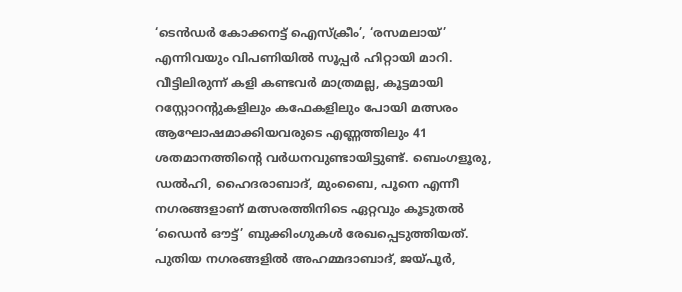‘ടെൻഡർ കോക്കനട്ട് ഐസ്ക്രീം’, ‘രസമലായ്’ എന്നിവയും വിപണിയിൽ സൂപ്പർ ഹിറ്റായി മാറി.
വീട്ടിലിരുന്ന് കളി കണ്ടവർ മാത്രമല്ല, കൂട്ടമായി റസ്റ്റോറന്റുകളിലും കഫേകളിലും പോയി മത്സരം ആഘോഷമാക്കിയവരുടെ എണ്ണത്തിലും 41 ശതമാനത്തിന്റെ വർധനവുണ്ടായിട്ടുണ്ട്. ബെംഗളൂരു, ഡൽഹി, ഹൈദരാബാദ്, മുംബൈ, പൂനെ എന്നീ നഗരങ്ങളാണ് മത്സരത്തിനിടെ ഏറ്റവും കൂടുതൽ ‘ഡൈൻ ഔട്ട്’ ബുക്കിംഗുകൾ രേഖപ്പെടുത്തിയത്. പുതിയ നഗരങ്ങളിൽ അഹമ്മദാബാദ്, ജയ്പൂർ,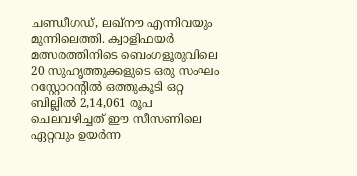ചണ്ഡീഗഡ്, ലഖ്നൗ എന്നിവയും മുന്നിലെത്തി. ക്വാളിഫയർ മത്സരത്തിനിടെ ബെംഗളൂരുവിലെ 20 സുഹൃത്തുക്കളുടെ ഒരു സംഘം റസ്റ്റോറന്റിൽ ഒത്തുകൂടി ഒറ്റ ബില്ലിൽ 2,14,061 രൂപ ചെലവഴിച്ചത് ഈ സീസണിലെ ഏറ്റവും ഉയർന്ന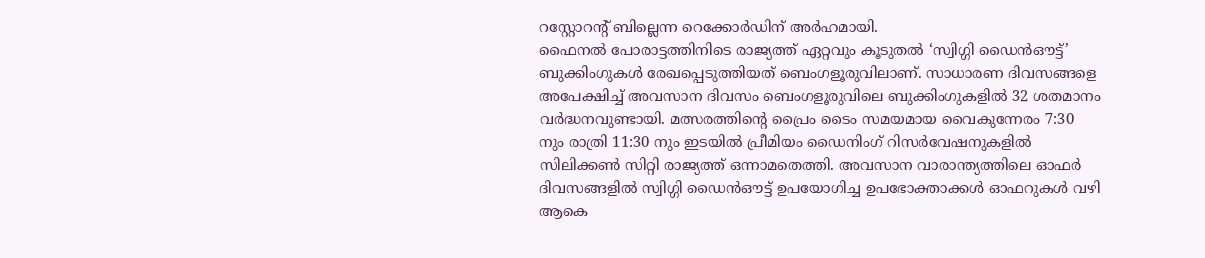റസ്റ്റോറന്റ് ബില്ലെന്ന റെക്കോർഡിന് അർഹമായി.
ഫൈനൽ പോരാട്ടത്തിനിടെ രാജ്യത്ത് ഏറ്റവും കൂടുതൽ ‘സ്വിഗ്ഗി ഡൈൻഔട്ട്’ ബുക്കിംഗുകൾ രേഖപ്പെടുത്തിയത് ബെംഗളൂരുവിലാണ്. സാധാരണ ദിവസങ്ങളെ അപേക്ഷിച്ച് അവസാന ദിവസം ബെംഗളൂരുവിലെ ബുക്കിംഗുകളിൽ 32 ശതമാനം വർദ്ധനവുണ്ടായി. മത്സരത്തിന്റെ പ്രൈം ടൈം സമയമായ വൈകുന്നേരം 7:30 നും രാത്രി 11:30 നും ഇടയിൽ പ്രീമിയം ഡൈനിംഗ് റിസർവേഷനുകളിൽ സിലിക്കൺ സിറ്റി രാജ്യത്ത് ഒന്നാമതെത്തി. അവസാന വാരാന്ത്യത്തിലെ ഓഫർ ദിവസങ്ങളിൽ സ്വിഗ്ഗി ഡൈൻഔട്ട് ഉപയോഗിച്ച ഉപഭോക്താക്കൾ ഓഫറുകൾ വഴി ആകെ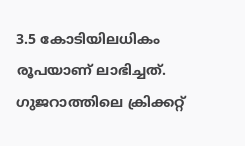3.5 കോടിയിലധികം രൂപയാണ് ലാഭിച്ചത്. ഗുജറാത്തിലെ ക്രിക്കറ്റ്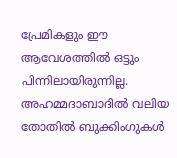പ്രേമികളും ഈ ആവേശത്തിൽ ഒട്ടും പിന്നിലായിരുന്നില്ല. അഹമ്മദാബാദിൽ വലിയ തോതിൽ ബുക്കിംഗുകൾ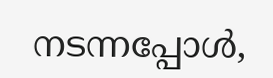നടന്നപ്പോൾ,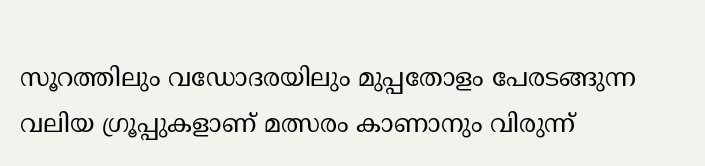സൂറത്തിലും വഡോദരയിലും മുപ്പതോളം പേരടങ്ങുന്ന വലിയ ഗ്രൂപ്പുകളാണ് മത്സരം കാണാനും വിരുന്ന്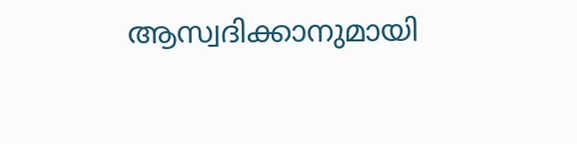ആസ്വദിക്കാനുമായി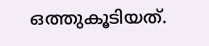ഒത്തുകൂടിയത്.